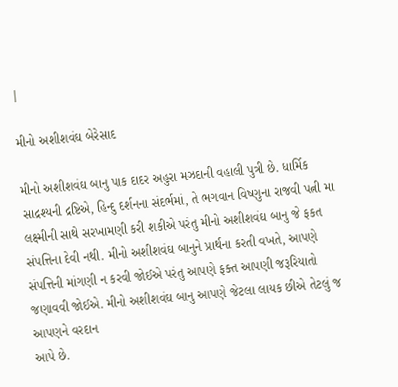|

મીનો અશીશવંઘ બેરેસાદ

મીનો અશીશવંઘ બાનુ પાક દાદર અહુરા મઝદાની વહાલી પુત્રી છે. ધાર્મિક સાદ્રશ્યની દ્રષ્ટિએ, હિન્દુ દર્શનના સંદર્ભમાં, તે ભગવાન વિષ્ણુના રાજવી પત્ની મા લક્ષ્મીની સાથે સરખામણી કરી શકીએ પરંતુ મીનો અશીશવંઘ બાનુ જે ફકત સંપત્તિના દેવી નથી. મીનો અશીશવંઘ બાનુને પ્રાર્થના કરતી વખતે, આપણે સંપત્તિની માંગણી ન કરવી જોઈએ પરંતુ આપણે ફક્ત આપણી જરૂરિયાતો જણાવવી જોઈએ. મીનો અશીશવંઘ બાનુ આપણે જેટલા લાયક છીએ તેટલું જ આપણને વરદાન
આપે છે.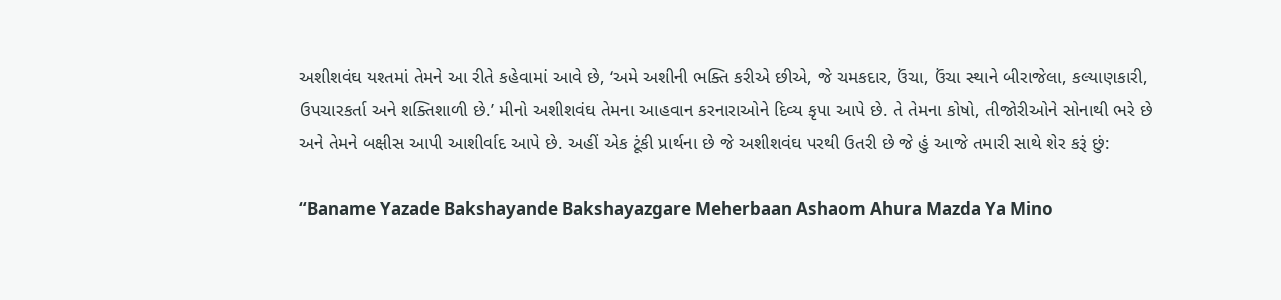અશીશવંઘ યશ્તમાં તેમને આ રીતે કહેવામાં આવે છે, ‘અમે અશીની ભક્તિ કરીએ છીએ, જે ચમકદાર, ઉંચા, ઉંચા સ્થાને બીરાજેલા, કલ્યાણકારી, ઉપચારકર્તા અને શક્તિશાળી છે.’ મીનો અશીશવંઘ તેમના આહવાન કરનારાઓને દિવ્ય કૃપા આપે છે. તે તેમના કોષો, તીજોરીઓને સોનાથી ભરે છે અને તેમને બક્ષીસ આપી આશીર્વાદ આપે છે. અહીં એક ટૂંકી પ્રાર્થના છે જે અશીશવંઘ પરથી ઉતરી છે જે હું આજે તમારી સાથે શેર કરૂં છું:

“Baname Yazade Bakshayande Bakshayazgare Meherbaan Ashaom Ahura Mazda Ya Mino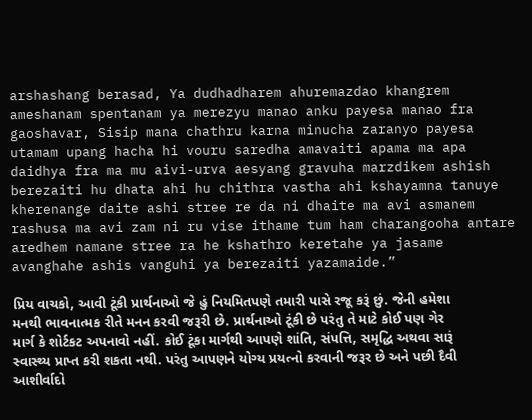arshashang berasad, Ya dudhadharem ahuremazdao khangrem ameshanam spentanam ya merezyu manao anku payesa manao fra gaoshavar, Sisip mana chathru karna minucha zaranyo payesa utamam upang hacha hi vouru saredha amavaiti apama ma apa daidhya fra ma mu aivi-urva aesyang gravuha marzdikem ashish berezaiti hu dhata ahi hu chithra vastha ahi kshayamna tanuye kherenange daite ashi stree re da ni dhaite ma avi asmanem rashusa ma avi zam ni ru vise ithame tum ham charangooha antare aredhem namane stree ra he kshathro keretahe ya jasame avanghahe ashis vanguhi ya berezaiti yazamaide.”

પ્રિય વાચકો, આવી ટૂંકી પ્રાર્થનાઓ જે હું નિયમિતપણે તમારી પાસે રજૂ કરૂં છું. જેની હમેશા મનથી ભાવનાત્મક રીતે મનન કરવી જરૂરી છે. પ્રાર્થનાઓ ટૂંકી છે પરંતુ તે માટે કોઈ પણ ગેર માર્ગ કે શોર્ટકટ અપનાવો નહીં. કોઈ ટૂંકા માર્ગથી આપણે શાંતિ, સંપત્તિ, સમૃદ્ધિ અથવા સારૂં સ્વાસ્થ્ય પ્રાપ્ત કરી શકતા નથી. પરંતુ આપણને યોગ્ય પ્રયત્નો કરવાની જરૂર છે અને પછી દૈવી આશીર્વાદો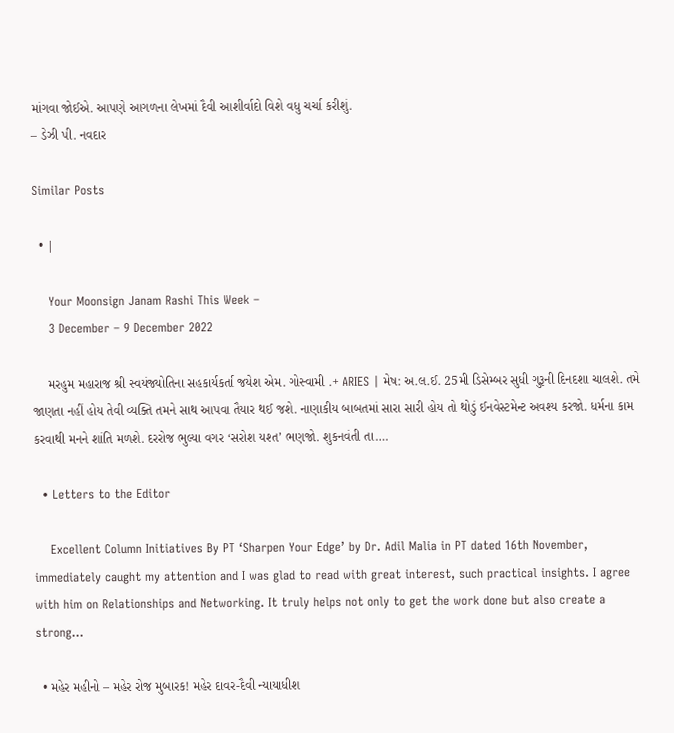માંગવા જોઈએ. આપણે આગળના લેખમાં દૈવી આશીર્વાદો વિશે વધુ ચર્ચા કરીશું.
– ડેઝી પી. નવદાર

Similar Posts

  • |

    Your Moonsign Janam Rashi This Week –
    3 December – 9 December 2022

    મરહુમ મહારાજ શ્રી સ્વયંજ્યોતિના સહકાર્યકર્તા જયેશ એમ. ગોસ્વામી .+ ARIES | મેષ: અ.લ.ઈ. 25મી ડિસેમ્બર સુધી ગુરૂની દિનદશા ચાલશે. તમે જાણતા નહીં હોય તેવી વ્યક્તિ તમને સાથ આપવા તૈયાર થઈ જશે. નાણાકીય બાબતમાં સારા સારી હોય તો થોડું ઈનવેસ્ટમેન્ટ અવશ્ય કરજો. ધર્મના કામ કરવાથી મનને શાંતિ મળશે. દરરોજ ભુલ્યા વગર ‘સરોશ યશ્ત’ ભણજો. શુકનવંતી તા….

  • Letters to the Editor

    Excellent Column Initiatives By PT ‘Sharpen Your Edge’ by Dr. Adil Malia in PT dated 16th November, immediately caught my attention and I was glad to read with great interest, such practical insights. I agree with him on Relationships and Networking. It truly helps not only to get the work done but also create a strong…

  • મહેર મહીનો – મહેર રોજ મુબારક! મહેર દાવર-દૈવી ન્યાયાધીશ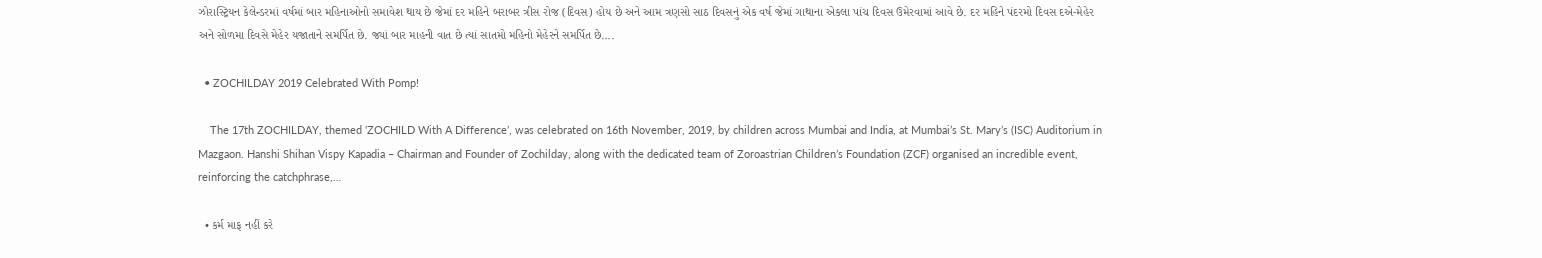ઝોરાસ્ટ્રિયન કેલેન્ડરમાં વર્ષમાં બાર મહિનાઓનો સમાવેશ થાય છે જેમાં દર મહિને બરાબર ત્રીસ રોજ (દિવસ) હોય છે અને આમ ત્રણસો સાઠ દિવસનું એક વર્ષ જેમાં ગાથાના એકલા પાંચ દિવસ ઉમેરવામાં આવે છે. દર મહિને પંદરમો દિવસ દએ-મેહેર અને સોળમા દિવસે મેહેર યજાતાને સમર્પિત છે. જ્યાં બાર માહની વાત છે ત્યાં સાતમો મહિનો મેહેરને સમર્પિત છે….

  • ZOCHILDAY 2019 Celebrated With Pomp!

    The 17th ZOCHILDAY, themed ‘ZOCHILD With A Difference’, was celebrated on 16th November, 2019, by children across Mumbai and India, at Mumbai’s St. Mary’s (ISC) Auditorium in Mazgaon. Hanshi Shihan Vispy Kapadia – Chairman and Founder of Zochilday, along with the dedicated team of Zoroastrian Children’s Foundation (ZCF) organised an incredible event, reinforcing the catchphrase,…

  • કર્મ માફ નહીં કરે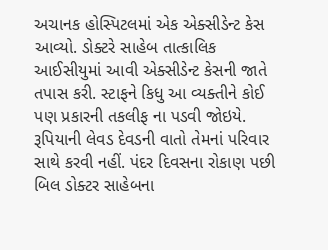અચાનક હોસ્પિટલમાં એક એક્સીડેન્ટ કેસ આવ્યો. ડોક્ટરે સાહેબ તાત્કાલિક આઈસીયુમાં આવી એક્સીડેન્ટ કેસની જાતે તપાસ કરી. સ્ટાફને કિધુ આ વ્યક્તીને કોઈ પણ પ્રકારની તકલીફ ના પડવી જોઇયે. રૂપિયાની લેવડ દેવડની વાતો તેમનાં પરિવાર સાથે કરવી નહીં. પંદર દિવસના રોકાણ પછી બિલ ડોક્ટર સાહેબના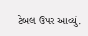ટેબલ ઉપર આવ્યું.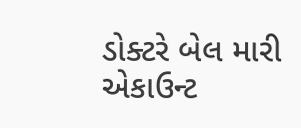ડોક્ટરે બેલ મારી એકાઉન્ટ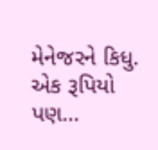મેનેજરને કિધુ. એક રૂપિયો પણ…